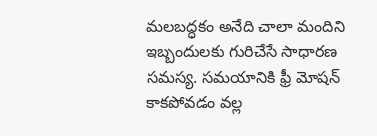మలబద్ధకం అనేది చాలా మందిని ఇబ్బందులకు గురిచేసే సాధారణ సమస్య. సమయానికి ఫ్రీ మోషన్ కాకపోవడం వల్ల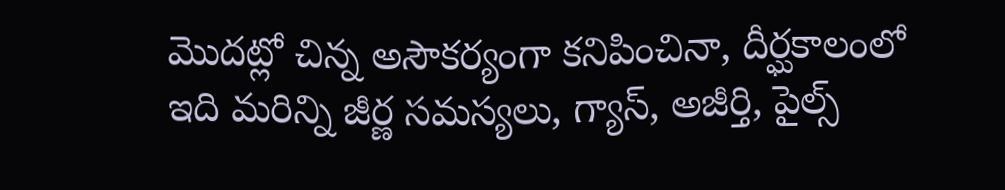మొదట్లో చిన్న అసౌకర్యంగా కనిపించినా, దీర్ఘకాలంలో ఇది మరిన్ని జీర్ణ సమస్యలు, గ్యాస్, అజీర్తి, పైల్స్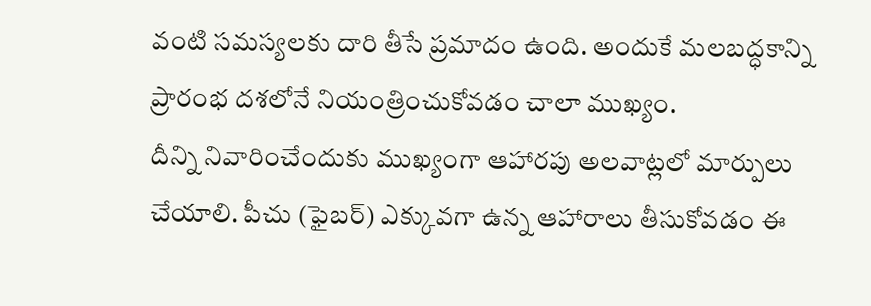వంటి సమస్యలకు దారి తీసే ప్రమాదం ఉంది. అందుకే మలబద్ధకాన్ని ప్రారంభ దశలోనే నియంత్రించుకోవడం చాలా ముఖ్యం.
దీన్ని నివారించేందుకు ముఖ్యంగా ఆహారపు అలవాట్లలో మార్పులు చేయాలి. పీచు (ఫైబర్) ఎక్కువగా ఉన్న ఆహారాలు తీసుకోవడం ఈ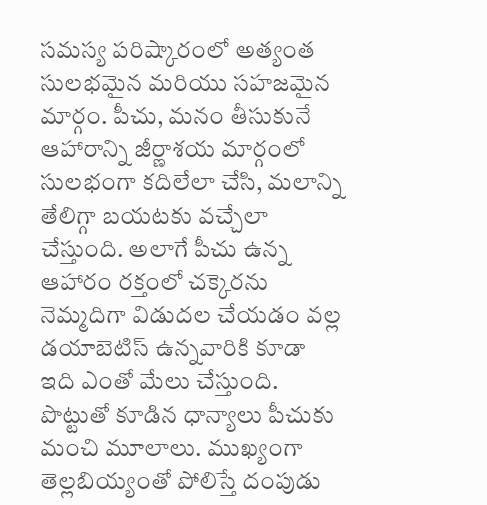సమస్య పరిష్కారంలో అత్యంత సులభమైన మరియు సహజమైన మార్గం. పీచు, మనం తీసుకునే ఆహారాన్ని జీర్ణాశయ మార్గంలో సులభంగా కదిలేలా చేసి, మలాన్ని తేలిగ్గా బయటకు వచ్చేలా చేస్తుంది. అలాగే పీచు ఉన్న ఆహారం రక్తంలో చక్కెరను నెమ్మదిగా విడుదల చేయడం వల్ల డయాబెటిస్ ఉన్నవారికి కూడా ఇది ఎంతో మేలు చేస్తుంది.
పొట్టుతో కూడిన ధాన్యాలు పీచుకు మంచి మూలాలు. ముఖ్యంగా తెల్లబియ్యంతో పోలిస్తే దంపుడు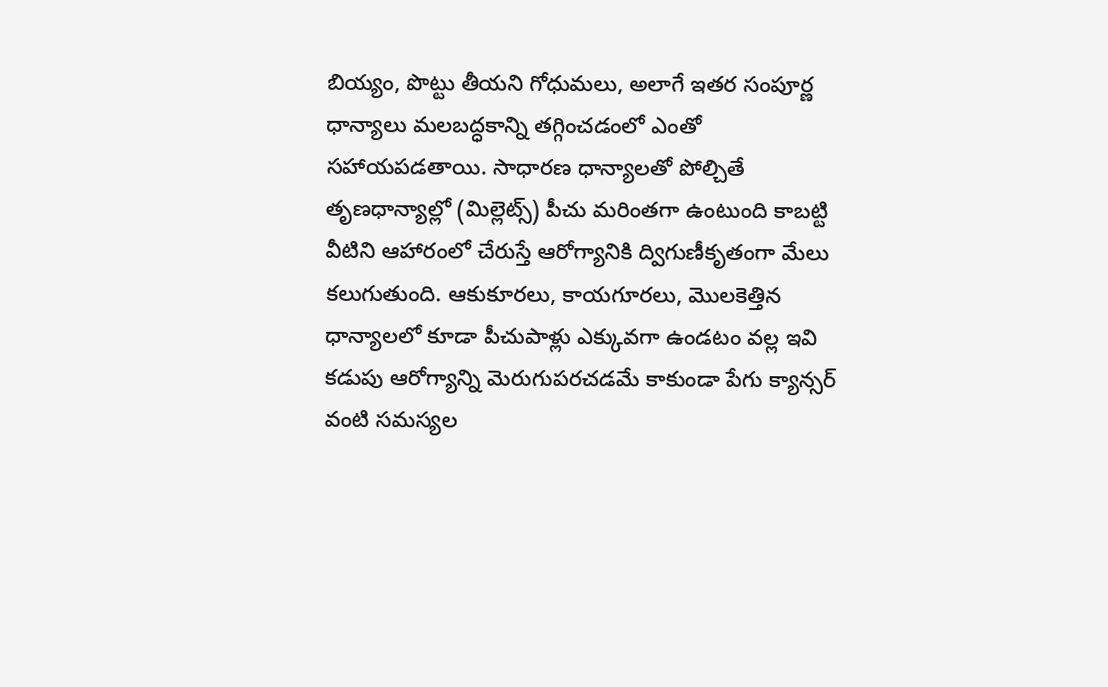బియ్యం, పొట్టు తీయని గోధుమలు, అలాగే ఇతర సంపూర్ణ ధాన్యాలు మలబద్ధకాన్ని తగ్గించడంలో ఎంతో సహాయపడతాయి. సాధారణ ధాన్యాలతో పోల్చితే తృణధాన్యాల్లో (మిల్లెట్స్) పీచు మరింతగా ఉంటుంది కాబట్టి వీటిని ఆహారంలో చేరుస్తే ఆరోగ్యానికి ద్విగుణీకృతంగా మేలు కలుగుతుంది. ఆకుకూరలు, కాయగూరలు, మొలకెత్తిన ధాన్యాలలో కూడా పీచుపాళ్లు ఎక్కువగా ఉండటం వల్ల ఇవి కడుపు ఆరోగ్యాన్ని మెరుగుపరచడమే కాకుండా పేగు క్యాన్సర్ వంటి సమస్యల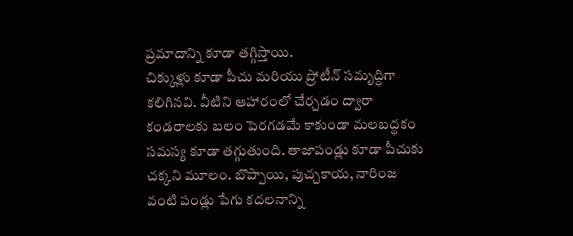ప్రమాదాన్ని కూడా తగ్గిస్తాయి.
చిక్కుళ్లు కూడా పీచు మరియు ప్రోటీన్ సమృద్ధిగా కలిగినవి. వీటిని ఆహారంలో చేర్చడం ద్వారా కండరాలకు బలం పెరగడమే కాకుండా మలబద్ధకం సమస్య కూడా తగ్గుతుంది. తాజాపండ్లు కూడా పీచుకు చక్కని మూలం. బొప్పాయి, పుచ్చకాయ, నారింజ వంటి పండ్లు పేగు కదలనాన్ని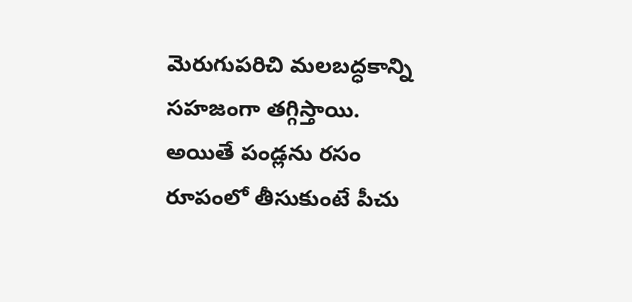మెరుగుపరిచి మలబద్ధకాన్ని సహజంగా తగ్గిస్తాయి. అయితే పండ్లను రసం రూపంలో తీసుకుంటే పీచు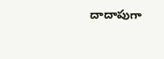దాదాపుగా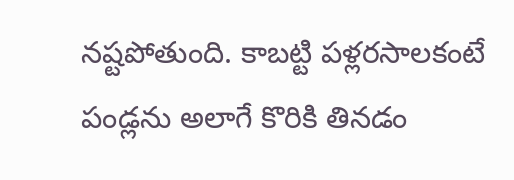నష్టపోతుంది. కాబట్టి పళ్లరసాలకంటే పండ్లను అలాగే కొరికి తినడం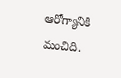ఆరోగ్యానికి మంచిది.